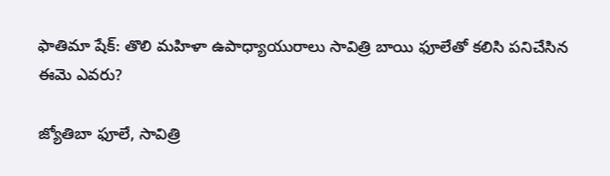ఫాతిమా షేక్: తొలి మహిళా ఉపాధ్యాయురాలు సావిత్రి బాయి ఫూలేతో కలిసి పనిచేసిన ఈమె ఎవరు?

జ్యోతిబా ఫూలే, సావిత్రి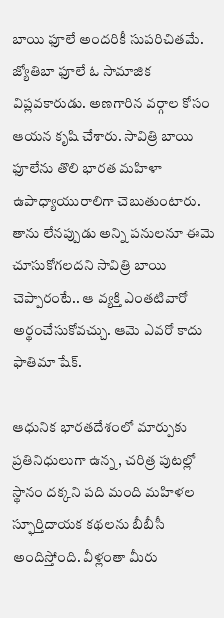బాయి ఫూలే అందరికీ సుపరిచితమే. జ్యోతిబా ఫూలే ఓ సామాజిక విప్లవకారుడు. అణగారిన వర్గాల కోసం ఆయన కృషి చేశారు. సావిత్రి బాయి ఫూలేను తొలి భారత మహిళా ఉపాధ్యాయురాలిగా చెబుతుంటారు. తాను లేనప్పుడు అన్ని పనులనూ ఈమె చూసుకోగలదని సావిత్రి బాయి చెప్పారంటే.. ఆ వ్యక్తి ఎంతటివారో అర్థంచేసుకోవచ్చు. ఆమె ఎవరో కాదు ఫాతిమా షేక్.

ఆధునిక భారతదేశంలో మార్పుకు ప్రతినిధులుగా ఉన్న, చరిత్ర పుటల్లో స్థానం దక్కని పది మంది మహిళల స్ఫూర్తిదాయక కథలను బీబీసీ అందిస్తోంది. వీళ్లంతా మీరు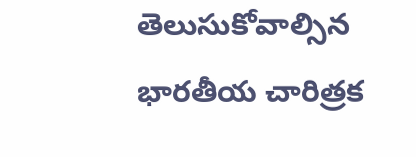తెలుసుకోవాల్సిన భారతీయ చారిత్రక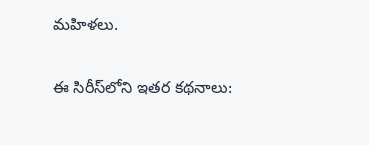మహిళలు.

ఈ సిరీస్‌లోని ఇతర కథనాలు: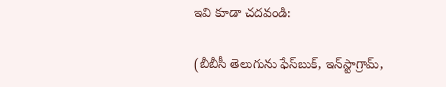ఇవి కూడా చదవండి:

(బీబీసీ తెలుగును ఫేస్‌బుక్, ఇన్‌స్టాగ్రామ్‌,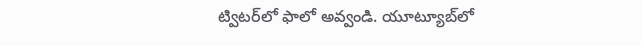ట్విటర్‌లో ఫాలో అవ్వండి. యూట్యూబ్‌లో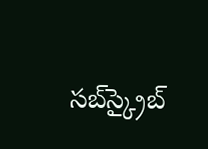సబ్‌స్క్రైబ్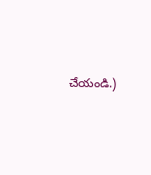చేయండి.)